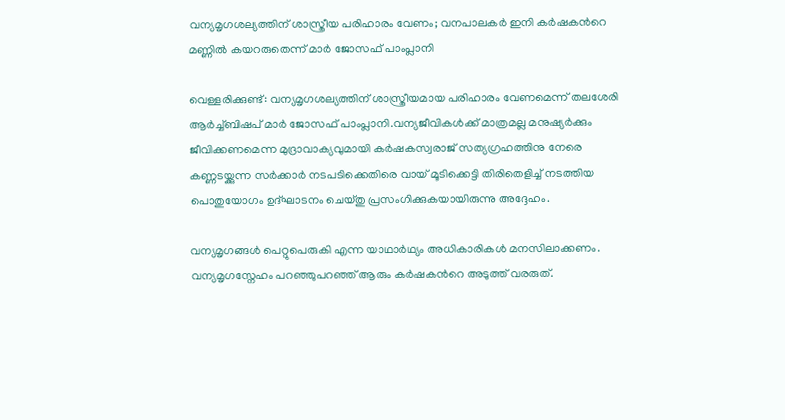വന്യമൃഗശല്യത്തിന് ശാസ്ത്രീയ പരിഹാരം വേണം; വനപാലകർ ഇനി കർഷകന്‍റെ മണ്ണിൽ കയറരുതെന്ന് മാർ ജോസഫ് പാംപ്ലാനി

വെള്ളരിക്കുണ്ട്: വന്യമൃഗശല്യത്തിന് ശാസ്ത്രീയമായ പരിഹാരം വേണമെന്ന് തലശേരി ആർച്ച്ബിഷപ് മാർ ജോസഫ് പാംപ്ലാനി.വന്യജീവികൾക്ക് മാത്രമല്ല മനുഷ്യർക്കും ജീവിക്കണമെന്ന മുദ്രാവാക്യവുമായി കർഷകസ്വരാജ് സത്യഗ്രഹത്തിനു നേരെ കണ്ണടയ്ക്കുന്ന സർക്കാർ നടപടിക്കെതിരെ വായ് മൂടിക്കെട്ടി തിരിതെളിച്ച് നടത്തിയ പൊതുയോഗം ഉദ്ഘാടനം ചെയ്തു പ്രസംഗിക്കുകയായിരുന്നു അദ്ദേഹം.

വന്യമൃഗങ്ങൾ പെറ്റുപെരുകി എന്ന യാഥാർഥ്യം അധികാരികൾ മനസിലാക്കണം. വന്യമൃഗസ്നേഹം പറഞ്ഞുപറഞ്ഞ് ആരും കർഷകന്‍റെ അടുത്ത് വരരുത്.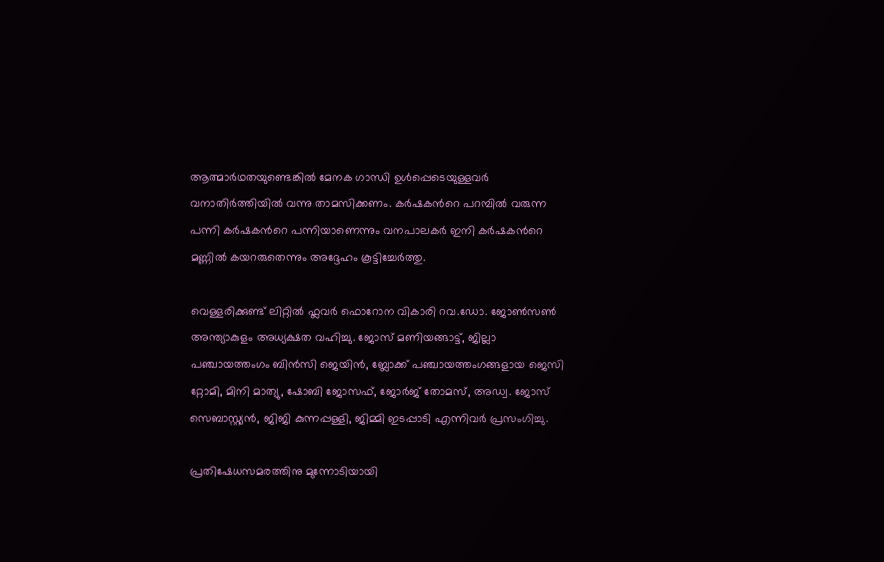ആത്മാർഥതയുണ്ടെങ്കിൽ മേനക ഗാന്ധി ഉൾപ്പെടെയുള്ളവർ വനാതിർത്തിയിൽ വന്നു താമസിക്കണം. കർഷകന്‍റെ പറമ്പിൽ വരുന്ന പന്നി കർഷകന്‍റെ പന്നിയാണെന്നും വനപാലകർ ഇനി കർഷകന്‍റെ മണ്ണിൽ കയറരുതെന്നും അദ്ദേഹം കൂട്ടിച്ചേർത്തു.

വെള്ളരിക്കുണ്ട് ലിറ്റിൽ ഫ്ലവർ ഫൊറോന വികാരി റവ.ഡോ. ജോൺസൺ അന്ത്യാകുളം അധ്യക്ഷത വഹിച്ചു. ജോസ് മണിയങ്ങാട്ട്, ജില്ലാ പഞ്ചായത്തംഗം ബിൻസി ജെയിൻ, ബ്ലോക്ക് പഞ്ചായത്തംഗങ്ങളായ ജെസി റ്റോമി, മിനി മാത്യു, ഷോബി ജോസഫ്, ജോർജ് തോമസ്, അഡ്വ. ജോസ് സെബാസ്റ്റ്യൻ, ജിജി കുന്നപ്പള്ളി, ജിമ്മി ഇടപ്പാടി എന്നിവർ പ്രസംഗിച്ചു.

പ്രതിഷേധസമരത്തിനു മുന്നോടിയായി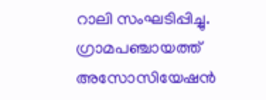റാലി സംഘടിപ്പിച്ചു. ഗ്രാമപഞ്ചായത്ത് അസോസിയേഷന്‍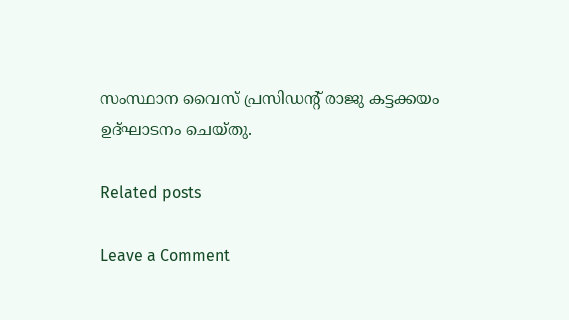സംസ്ഥാന വൈസ് പ്രസിഡന്‍റ് രാജു കട്ടക്കയം
ഉദ്ഘാടനം ചെയ്തു.

Related posts

Leave a Comment